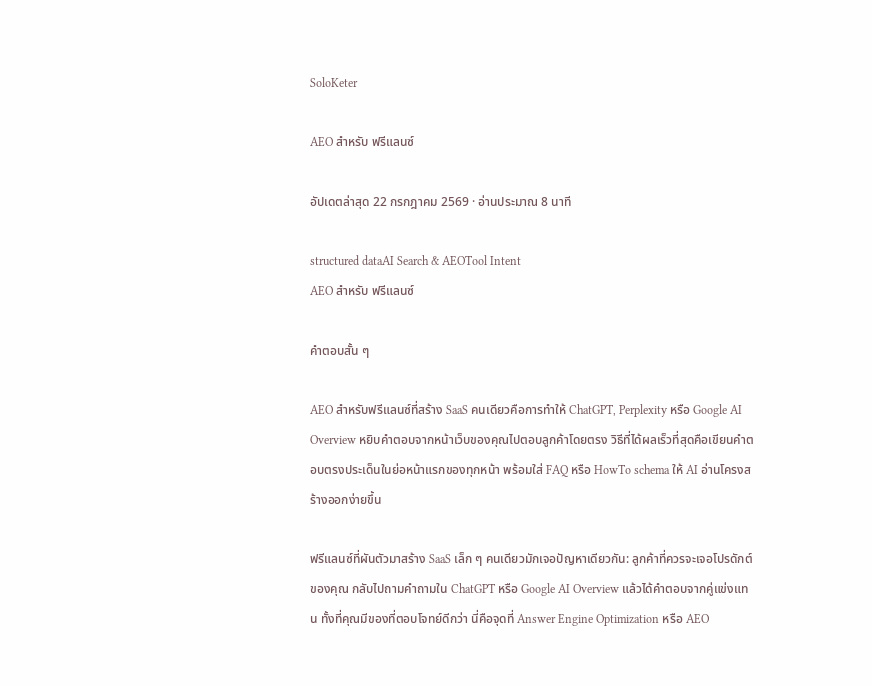SoloKeter

AEO สำหรับ ฟรีแลนซ์

อัปเดตล่าสุด 22 กรกฎาคม 2569 · อ่านประมาณ 8 นาที

structured dataAI Search & AEOTool Intent
AEO สำหรับ ฟรีแลนซ์

คำตอบสั้น ๆ

AEO สำหรับฟรีแลนซ์ที่สร้าง SaaS คนเดียวคือการทำให้ ChatGPT, Perplexity หรือ Google AI Overview หยิบคำตอบจากหน้าเว็บของคุณไปตอบลูกค้าโดยตรง วิธีที่ได้ผลเร็วที่สุดคือเขียนคำตอบตรงประเด็นในย่อหน้าแรกของทุกหน้า พร้อมใส่ FAQ หรือ HowTo schema ให้ AI อ่านโครงสร้างออกง่ายขึ้น

ฟรีแลนซ์ที่ผันตัวมาสร้าง SaaS เล็ก ๆ คนเดียวมักเจอปัญหาเดียวกัน: ลูกค้าที่ควรจะเจอโปรดักต์ของคุณ กลับไปถามคำถามใน ChatGPT หรือ Google AI Overview แล้วได้คำตอบจากคู่แข่งแทน ทั้งที่คุณมีของที่ตอบโจทย์ดีกว่า นี่คือจุดที่ Answer Engine Optimization หรือ AEO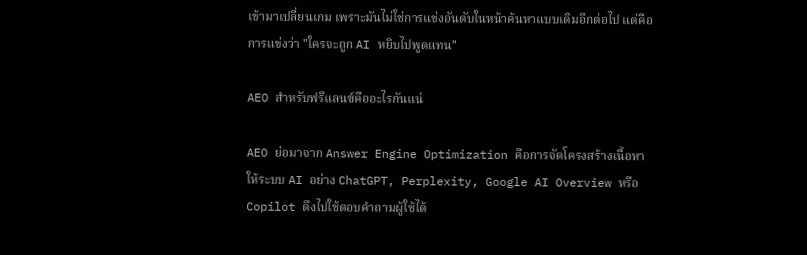เข้ามาเปลี่ยนเกม เพราะมันไม่ใช่การแข่งอันดับในหน้าค้นหาแบบเดิมอีกต่อไป แต่คือการแข่งว่า "ใครจะถูก AI หยิบไปพูดแทน"

AEO สำหรับฟรีแลนซ์คืออะไรกันแน่

AEO ย่อมาจาก Answer Engine Optimization คือการจัดโครงสร้างเนื้อหาให้ระบบ AI อย่าง ChatGPT, Perplexity, Google AI Overview หรือ Copilot ดึงไปใช้ตอบคำถามผู้ใช้ได้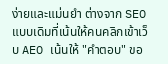ง่ายและแม่นยำ ต่างจาก SEO แบบเดิมที่เน้นให้คนคลิกเข้าเว็บ AEO เน้นให้ "คำตอบ" ขอ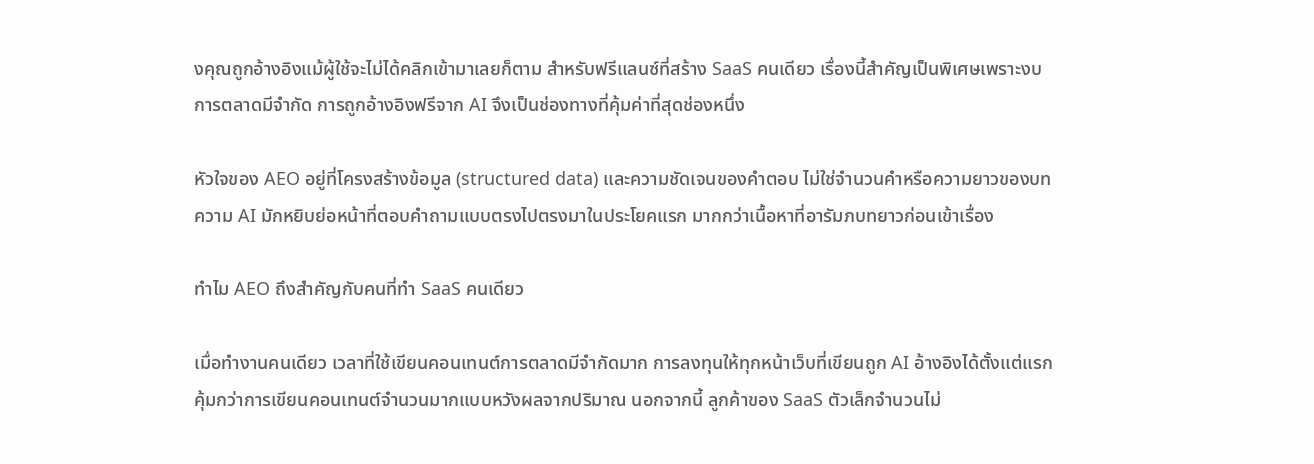งคุณถูกอ้างอิงแม้ผู้ใช้จะไม่ได้คลิกเข้ามาเลยก็ตาม สำหรับฟรีแลนซ์ที่สร้าง SaaS คนเดียว เรื่องนี้สำคัญเป็นพิเศษเพราะงบการตลาดมีจำกัด การถูกอ้างอิงฟรีจาก AI จึงเป็นช่องทางที่คุ้มค่าที่สุดช่องหนึ่ง

หัวใจของ AEO อยู่ที่โครงสร้างข้อมูล (structured data) และความชัดเจนของคำตอบ ไม่ใช่จำนวนคำหรือความยาวของบทความ AI มักหยิบย่อหน้าที่ตอบคำถามแบบตรงไปตรงมาในประโยคแรก มากกว่าเนื้อหาที่อารัมภบทยาวก่อนเข้าเรื่อง

ทำไม AEO ถึงสำคัญกับคนที่ทำ SaaS คนเดียว

เมื่อทำงานคนเดียว เวลาที่ใช้เขียนคอนเทนต์การตลาดมีจำกัดมาก การลงทุนให้ทุกหน้าเว็บที่เขียนถูก AI อ้างอิงได้ตั้งแต่แรก คุ้มกว่าการเขียนคอนเทนต์จำนวนมากแบบหวังผลจากปริมาณ นอกจากนี้ ลูกค้าของ SaaS ตัวเล็กจำนวนไม่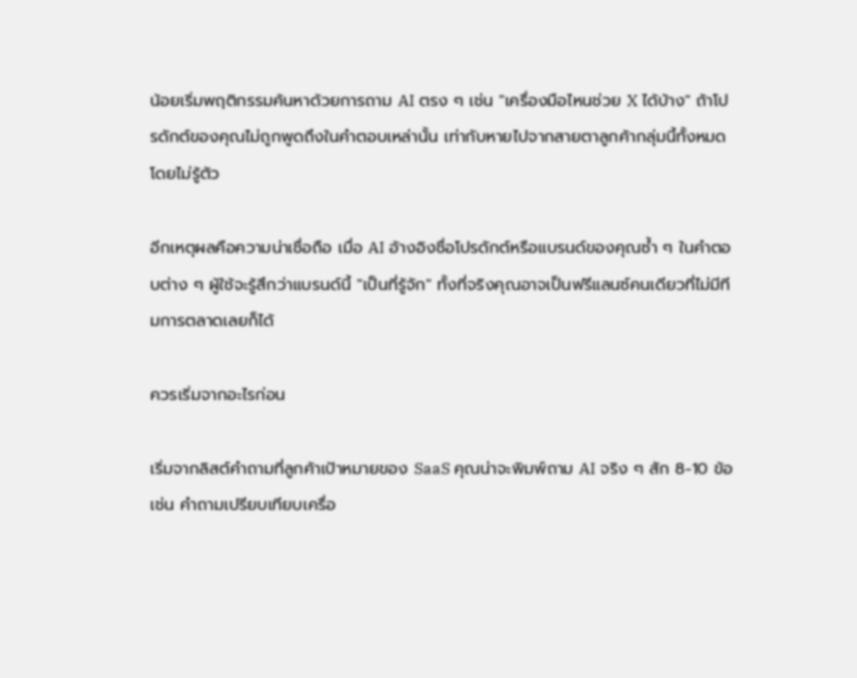น้อยเริ่มพฤติกรรมค้นหาด้วยการถาม AI ตรง ๆ เช่น "เครื่องมือไหนช่วย X ได้บ้าง" ถ้าโปรดักต์ของคุณไม่ถูกพูดถึงในคำตอบเหล่านั้น เท่ากับหายไปจากสายตาลูกค้ากลุ่มนี้ทั้งหมดโดยไม่รู้ตัว

อีกเหตุผลคือความน่าเชื่อถือ เมื่อ AI อ้างอิงชื่อโปรดักต์หรือแบรนด์ของคุณซ้ำ ๆ ในคำตอบต่าง ๆ ผู้ใช้จะรู้สึกว่าแบรนด์นี้ "เป็นที่รู้จัก" ทั้งที่จริงคุณอาจเป็นฟรีแลนซ์คนเดียวที่ไม่มีทีมการตลาดเลยก็ได้

ควรเริ่มจากอะไรก่อน

เริ่มจากลิสต์คำถามที่ลูกค้าเป้าหมายของ SaaS คุณน่าจะพิมพ์ถาม AI จริง ๆ สัก 8-10 ข้อ เช่น คำถามเปรียบเทียบเครื่อ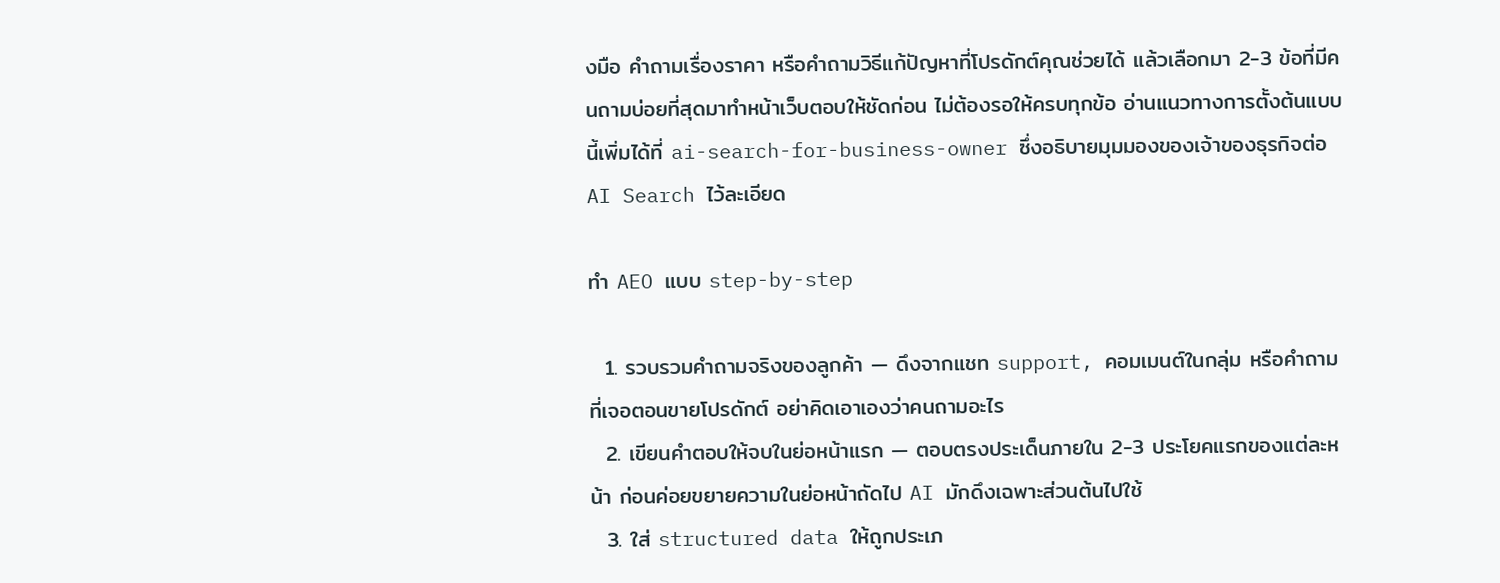งมือ คำถามเรื่องราคา หรือคำถามวิธีแก้ปัญหาที่โปรดักต์คุณช่วยได้ แล้วเลือกมา 2-3 ข้อที่มีคนถามบ่อยที่สุดมาทำหน้าเว็บตอบให้ชัดก่อน ไม่ต้องรอให้ครบทุกข้อ อ่านแนวทางการตั้งต้นแบบนี้เพิ่มได้ที่ ai-search-for-business-owner ซึ่งอธิบายมุมมองของเจ้าของธุรกิจต่อ AI Search ไว้ละเอียด

ทำ AEO แบบ step-by-step

  1. รวบรวมคำถามจริงของลูกค้า — ดึงจากแชท support, คอมเมนต์ในกลุ่ม หรือคำถามที่เจอตอนขายโปรดักต์ อย่าคิดเอาเองว่าคนถามอะไร
  2. เขียนคำตอบให้จบในย่อหน้าแรก — ตอบตรงประเด็นภายใน 2-3 ประโยคแรกของแต่ละหน้า ก่อนค่อยขยายความในย่อหน้าถัดไป AI มักดึงเฉพาะส่วนต้นไปใช้
  3. ใส่ structured data ให้ถูกประเภ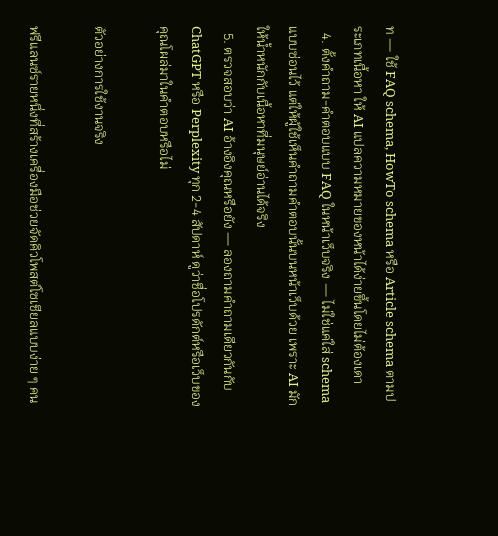ท — ใช้ FAQ schema, HowTo schema หรือ Article schema ตามประเภทเนื้อหา ให้ AI แปลความหมายของหน้าได้ง่ายขึ้นโดยไม่ต้องเดา
  4. ตั้งคำถาม-คำตอบแบบ FAQ ในหน้าเว็บจริง — ไม่ใช่แค่ใส่ schema แบบซ่อนไว้ แต่ให้ผู้ใช้เห็นคำถามคำตอบนั้นบนหน้าเว็บด้วย เพราะ AI มักให้น้ำหนักกับเนื้อหาที่มนุษย์อ่านได้จริง
  5. ตรวจสอบว่า AI อ้างอิงคุณหรือยัง — ลองถามคำถามเดียวกันกับ ChatGPT หรือ Perplexity ทุก 2-4 สัปดาห์ ดูว่าชื่อโปรดักต์หรือเว็บของคุณโผล่มาในคำตอบหรือไม่

ตัวอย่างการใช้งานจริง

ฟรีแลนซ์รายหนึ่งที่สร้างเครื่องมือช่วยจัดคิวโพสต์โซเชียลแบบง่าย ๆ คน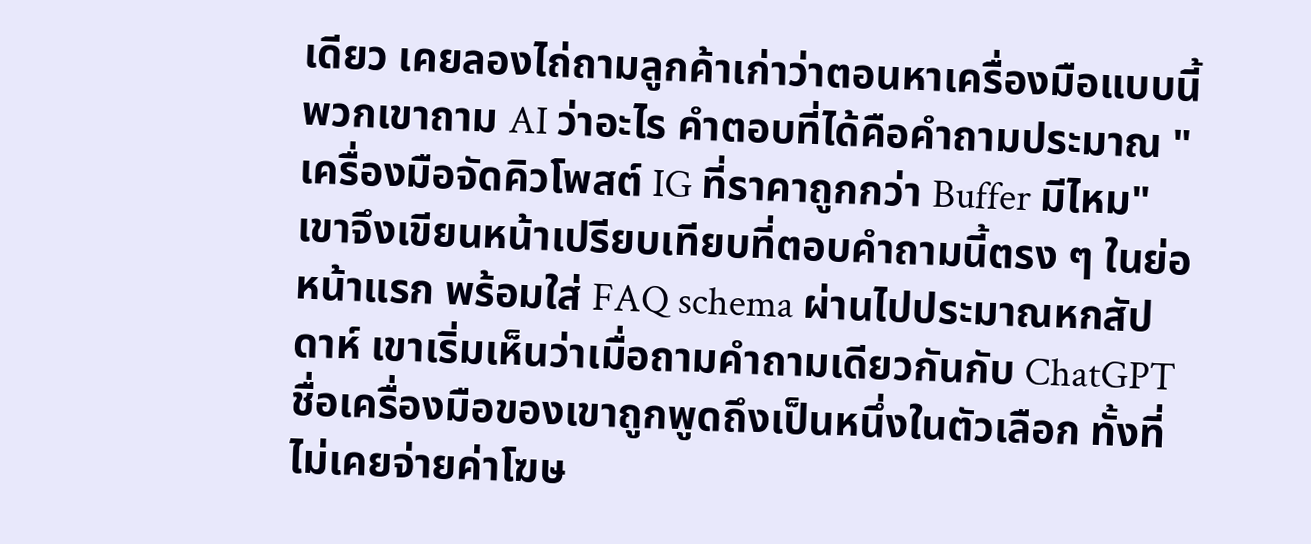เดียว เคยลองไถ่ถามลูกค้าเก่าว่าตอนหาเครื่องมือแบบนี้ พวกเขาถาม AI ว่าอะไร คำตอบที่ได้คือคำถามประมาณ "เครื่องมือจัดคิวโพสต์ IG ที่ราคาถูกกว่า Buffer มีไหม" เขาจึงเขียนหน้าเปรียบเทียบที่ตอบคำถามนี้ตรง ๆ ในย่อหน้าแรก พร้อมใส่ FAQ schema ผ่านไปประมาณหกสัปดาห์ เขาเริ่มเห็นว่าเมื่อถามคำถามเดียวกันกับ ChatGPT ชื่อเครื่องมือของเขาถูกพูดถึงเป็นหนึ่งในตัวเลือก ทั้งที่ไม่เคยจ่ายค่าโฆษ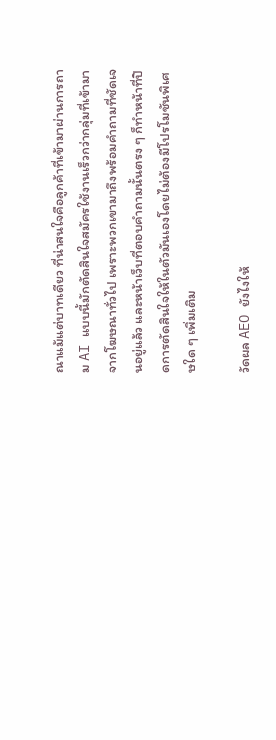ณาแม้แต่บาทเดียว ที่น่าสนใจคือลูกค้าที่เข้ามาผ่านการถาม AI แบบนี้มักตัดสินใจสมัครใช้งานเร็วกว่ากลุ่มที่เข้ามาจากโฆษณาทั่วไป เพราะพวกเขามาถึงพร้อมคำถามที่ชัดเจนอยู่แล้ว และหน้าเว็บที่ตอบคำถามนั้นตรง ๆ ก็ทำหน้าที่ปิดการตัดสินใจให้ในตัวมันเองโดยไม่ต้องมีโปรโมชันพิเศษใด ๆ เพิ่มเติม

วัดผล AEO ยังไงให้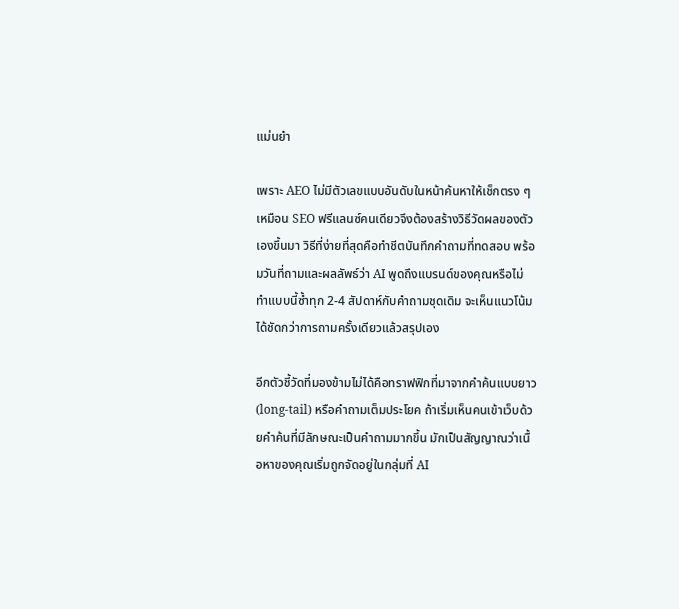แม่นยำ

เพราะ AEO ไม่มีตัวเลขแบบอันดับในหน้าค้นหาให้เช็กตรง ๆ เหมือน SEO ฟรีแลนซ์คนเดียวจึงต้องสร้างวิธีวัดผลของตัวเองขึ้นมา วิธีที่ง่ายที่สุดคือทำชีตบันทึกคำถามที่ทดสอบ พร้อมวันที่ถามและผลลัพธ์ว่า AI พูดถึงแบรนด์ของคุณหรือไม่ ทำแบบนี้ซ้ำทุก 2-4 สัปดาห์กับคำถามชุดเดิม จะเห็นแนวโน้มได้ชัดกว่าการถามครั้งเดียวแล้วสรุปเอง

อีกตัวชี้วัดที่มองข้ามไม่ได้คือทราฟฟิกที่มาจากคำค้นแบบยาว (long-tail) หรือคำถามเต็มประโยค ถ้าเริ่มเห็นคนเข้าเว็บด้วยคำค้นที่มีลักษณะเป็นคำถามมากขึ้น มักเป็นสัญญาณว่าเนื้อหาของคุณเริ่มถูกจัดอยู่ในกลุ่มที่ AI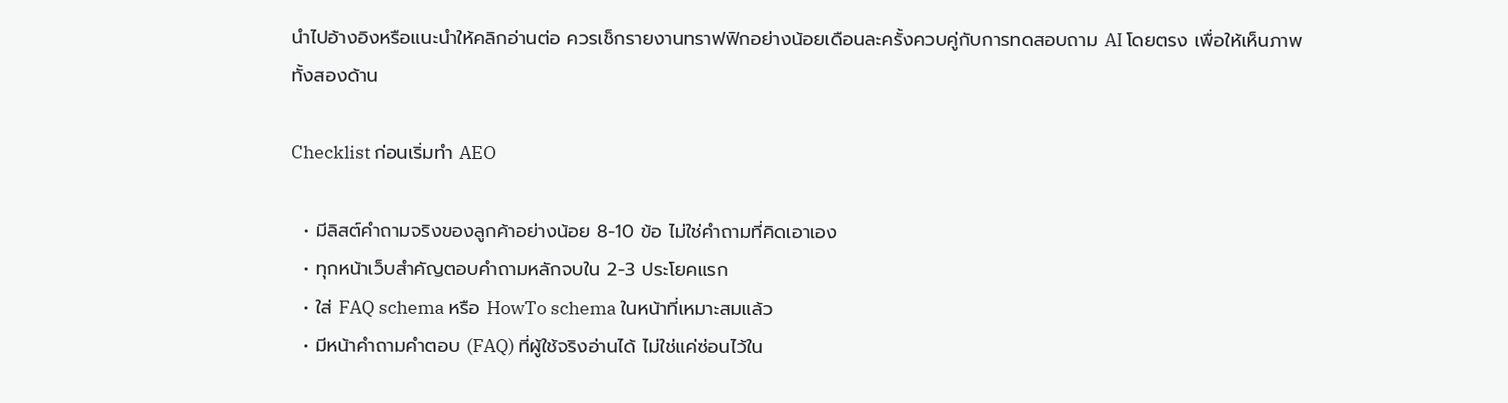นำไปอ้างอิงหรือแนะนำให้คลิกอ่านต่อ ควรเช็กรายงานทราฟฟิกอย่างน้อยเดือนละครั้งควบคู่กับการทดสอบถาม AI โดยตรง เพื่อให้เห็นภาพทั้งสองด้าน

Checklist ก่อนเริ่มทำ AEO

  • มีลิสต์คำถามจริงของลูกค้าอย่างน้อย 8-10 ข้อ ไม่ใช่คำถามที่คิดเอาเอง
  • ทุกหน้าเว็บสำคัญตอบคำถามหลักจบใน 2-3 ประโยคแรก
  • ใส่ FAQ schema หรือ HowTo schema ในหน้าที่เหมาะสมแล้ว
  • มีหน้าคำถามคำตอบ (FAQ) ที่ผู้ใช้จริงอ่านได้ ไม่ใช่แค่ซ่อนไว้ใน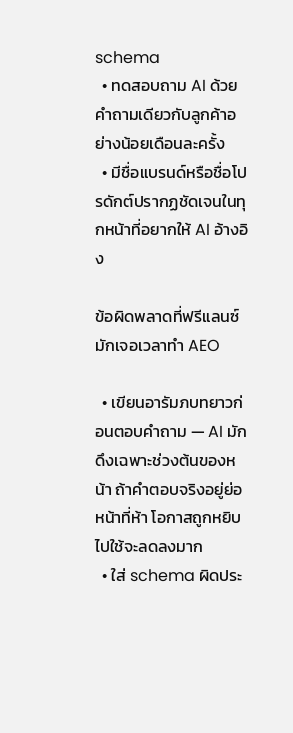schema
  • ทดสอบถาม AI ด้วยคำถามเดียวกับลูกค้าอย่างน้อยเดือนละครั้ง
  • มีชื่อแบรนด์หรือชื่อโปรดักต์ปรากฏชัดเจนในทุกหน้าที่อยากให้ AI อ้างอิง

ข้อผิดพลาดที่ฟรีแลนซ์มักเจอเวลาทำ AEO

  • เขียนอารัมภบทยาวก่อนตอบคำถาม — AI มักดึงเฉพาะช่วงต้นของหน้า ถ้าคำตอบจริงอยู่ย่อหน้าที่ห้า โอกาสถูกหยิบไปใช้จะลดลงมาก
  • ใส่ schema ผิดประ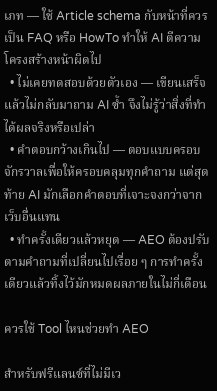เภท — ใช้ Article schema กับหน้าที่ควรเป็น FAQ หรือ HowTo ทำให้ AI ตีความโครงสร้างหน้าผิดไป
  • ไม่เคยทดสอบด้วยตัวเอง — เขียนเสร็จแล้วไม่กลับมาถาม AI ซ้ำ จึงไม่รู้ว่าสิ่งที่ทำได้ผลจริงหรือเปล่า
  • คำตอบกว้างเกินไป — ตอบแบบครอบจักรวาลเพื่อให้ครอบคลุมทุกคำถาม แต่สุดท้าย AI มักเลือกคำตอบที่เจาะจงกว่าจากเว็บอื่นแทน
  • ทำครั้งเดียวแล้วหยุด — AEO ต้องปรับตามคำถามที่เปลี่ยนไปเรื่อย ๆ การทำครั้งเดียวแล้วทิ้งไว้มักหมดผลภายในไม่กี่เดือน

ควรใช้ Tool ไหนช่วยทำ AEO

สำหรับฟรีแลนซ์ที่ไม่มีเว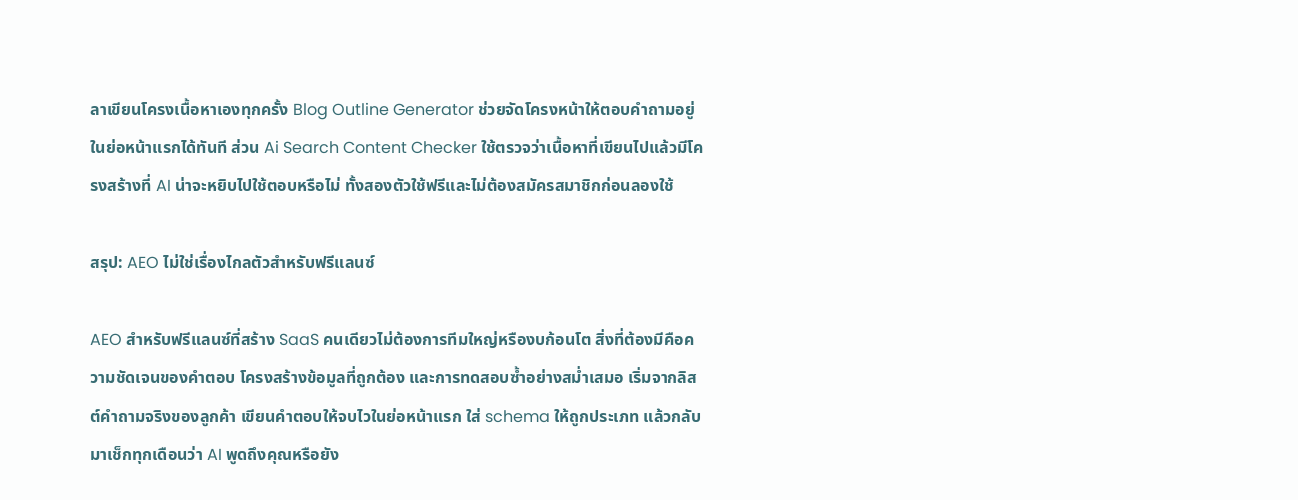ลาเขียนโครงเนื้อหาเองทุกครั้ง Blog Outline Generator ช่วยจัดโครงหน้าให้ตอบคำถามอยู่ในย่อหน้าแรกได้ทันที ส่วน Ai Search Content Checker ใช้ตรวจว่าเนื้อหาที่เขียนไปแล้วมีโครงสร้างที่ AI น่าจะหยิบไปใช้ตอบหรือไม่ ทั้งสองตัวใช้ฟรีและไม่ต้องสมัครสมาชิกก่อนลองใช้

สรุป: AEO ไม่ใช่เรื่องไกลตัวสำหรับฟรีแลนซ์

AEO สำหรับฟรีแลนซ์ที่สร้าง SaaS คนเดียวไม่ต้องการทีมใหญ่หรืองบก้อนโต สิ่งที่ต้องมีคือความชัดเจนของคำตอบ โครงสร้างข้อมูลที่ถูกต้อง และการทดสอบซ้ำอย่างสม่ำเสมอ เริ่มจากลิสต์คำถามจริงของลูกค้า เขียนคำตอบให้จบไวในย่อหน้าแรก ใส่ schema ให้ถูกประเภท แล้วกลับมาเช็กทุกเดือนว่า AI พูดถึงคุณหรือยัง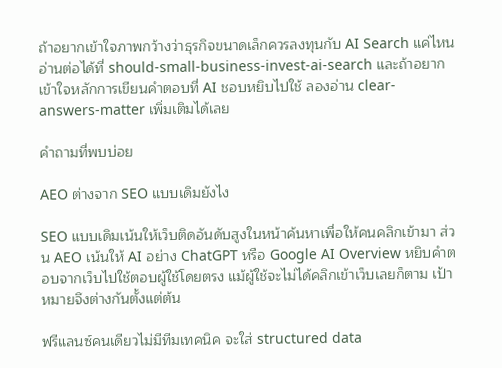ถ้าอยากเข้าใจภาพกว้างว่าธุรกิจขนาดเล็กควรลงทุนกับ AI Search แค่ไหน อ่านต่อได้ที่ should-small-business-invest-ai-search และถ้าอยากเข้าใจหลักการเขียนคำตอบที่ AI ชอบหยิบไปใช้ ลองอ่าน clear-answers-matter เพิ่มเติมได้เลย

คำถามที่พบบ่อย

AEO ต่างจาก SEO แบบเดิมยังไง

SEO แบบเดิมเน้นให้เว็บติดอันดับสูงในหน้าค้นหาเพื่อให้คนคลิกเข้ามา ส่วน AEO เน้นให้ AI อย่าง ChatGPT หรือ Google AI Overview หยิบคำตอบจากเว็บไปใช้ตอบผู้ใช้โดยตรง แม้ผู้ใช้จะไม่ได้คลิกเข้าเว็บเลยก็ตาม เป้าหมายจึงต่างกันตั้งแต่ต้น

ฟรีแลนซ์คนเดียวไม่มีทีมเทคนิค จะใส่ structured data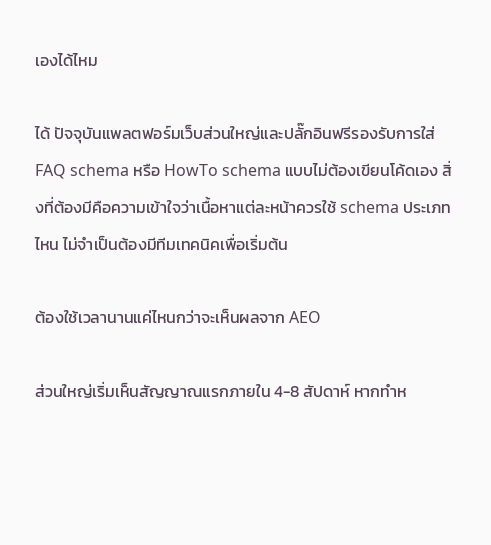เองได้ไหม

ได้ ปัจจุบันแพลตฟอร์มเว็บส่วนใหญ่และปลั๊กอินฟรีรองรับการใส่ FAQ schema หรือ HowTo schema แบบไม่ต้องเขียนโค้ดเอง สิ่งที่ต้องมีคือความเข้าใจว่าเนื้อหาแต่ละหน้าควรใช้ schema ประเภทไหน ไม่จำเป็นต้องมีทีมเทคนิคเพื่อเริ่มต้น

ต้องใช้เวลานานแค่ไหนกว่าจะเห็นผลจาก AEO

ส่วนใหญ่เริ่มเห็นสัญญาณแรกภายใน 4-8 สัปดาห์ หากทำห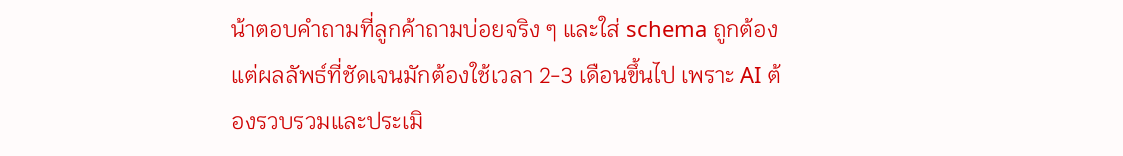น้าตอบคำถามที่ลูกค้าถามบ่อยจริง ๆ และใส่ schema ถูกต้อง แต่ผลลัพธ์ที่ชัดเจนมักต้องใช้เวลา 2-3 เดือนขึ้นไป เพราะ AI ต้องรวบรวมและประเมิ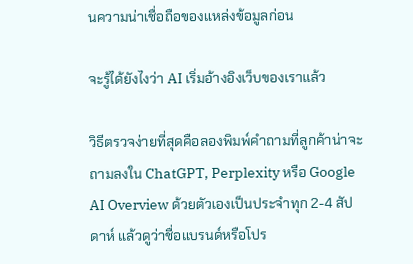นความน่าเชื่อถือของแหล่งข้อมูลก่อน

จะรู้ได้ยังไงว่า AI เริ่มอ้างอิงเว็บของเราแล้ว

วิธีตรวจง่ายที่สุดคือลองพิมพ์คำถามที่ลูกค้าน่าจะถามลงใน ChatGPT, Perplexity หรือ Google AI Overview ด้วยตัวเองเป็นประจำทุก 2-4 สัปดาห์ แล้วดูว่าชื่อแบรนด์หรือโปร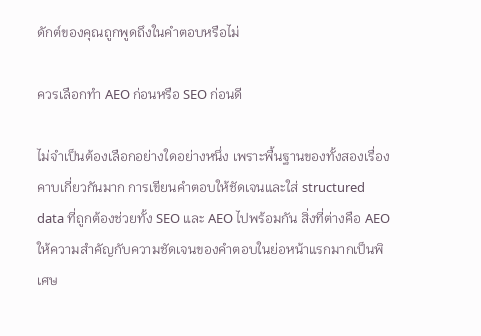ดักต์ของคุณถูกพูดถึงในคำตอบหรือไม่

ควรเลือกทำ AEO ก่อนหรือ SEO ก่อนดี

ไม่จำเป็นต้องเลือกอย่างใดอย่างหนึ่ง เพราะพื้นฐานของทั้งสองเรื่องคาบเกี่ยวกันมาก การเขียนคำตอบให้ชัดเจนและใส่ structured data ที่ถูกต้องช่วยทั้ง SEO และ AEO ไปพร้อมกัน สิ่งที่ต่างคือ AEO ให้ความสำคัญกับความชัดเจนของคำตอบในย่อหน้าแรกมากเป็นพิเศษ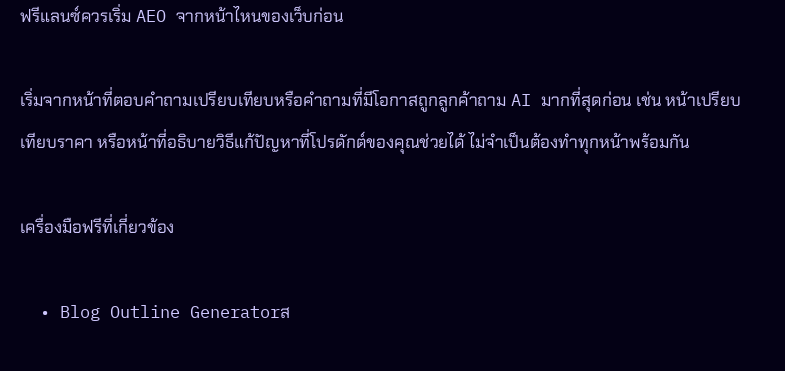ฟรีแลนซ์ควรเริ่ม AEO จากหน้าไหนของเว็บก่อน

เริ่มจากหน้าที่ตอบคำถามเปรียบเทียบหรือคำถามที่มีโอกาสถูกลูกค้าถาม AI มากที่สุดก่อน เช่น หน้าเปรียบเทียบราคา หรือหน้าที่อธิบายวิธีแก้ปัญหาที่โปรดักต์ของคุณช่วยได้ ไม่จำเป็นต้องทำทุกหน้าพร้อมกัน

เครื่องมือฟรีที่เกี่ยวข้อง

  • Blog Outline Generatorส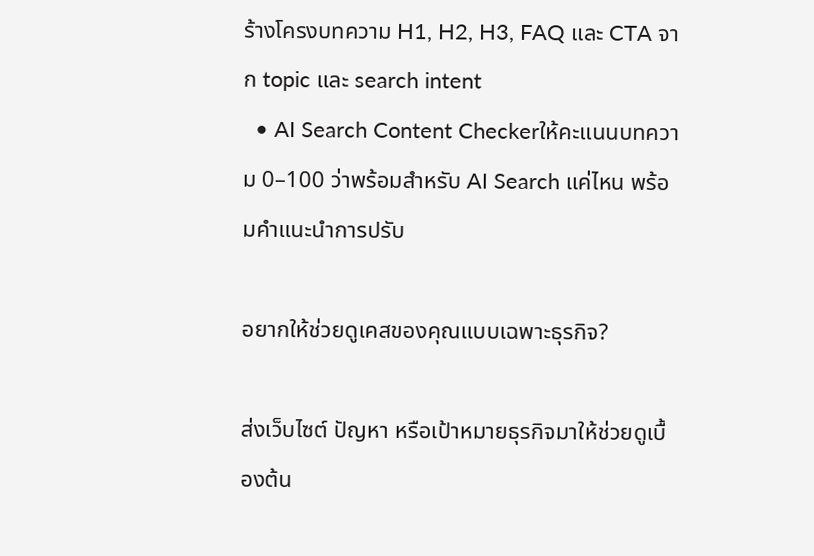ร้างโครงบทความ H1, H2, H3, FAQ และ CTA จาก topic และ search intent
  • AI Search Content Checkerให้คะแนนบทความ 0–100 ว่าพร้อมสำหรับ AI Search แค่ไหน พร้อมคำแนะนำการปรับ

อยากให้ช่วยดูเคสของคุณแบบเฉพาะธุรกิจ?

ส่งเว็บไซต์ ปัญหา หรือเป้าหมายธุรกิจมาให้ช่วยดูเบื้องต้น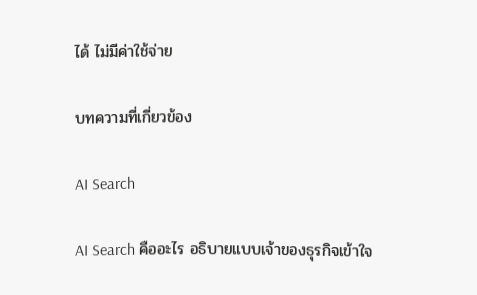ได้ ไม่มีค่าใช้จ่าย

บทความที่เกี่ยวข้อง

AI Search

AI Search คืออะไร อธิบายแบบเจ้าของธุรกิจเข้าใจ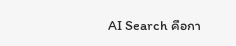AI Search คือกา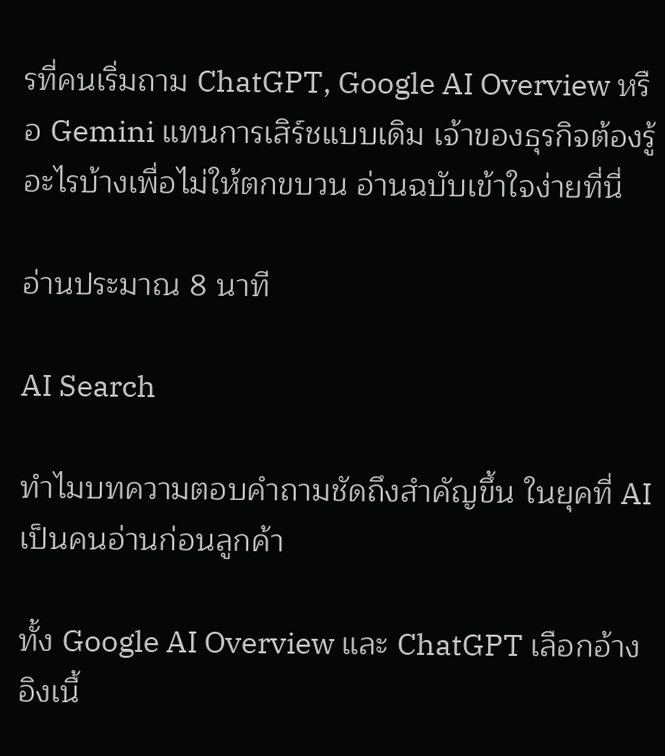รที่คนเริ่มถาม ChatGPT, Google AI Overview หรือ Gemini แทนการเสิร์ชแบบเดิม เจ้าของธุรกิจต้องรู้อะไรบ้างเพื่อไม่ให้ตกขบวน อ่านฉบับเข้าใจง่ายที่นี่

อ่านประมาณ 8 นาที

AI Search

ทำไมบทความตอบคำถามชัดถึงสำคัญขึ้น ในยุคที่ AI เป็นคนอ่านก่อนลูกค้า

ทั้ง Google AI Overview และ ChatGPT เลือกอ้างอิงเนื้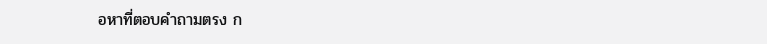อหาที่ตอบคำถามตรง ก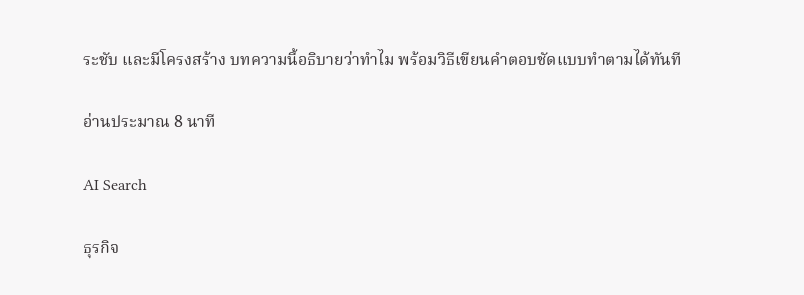ระชับ และมีโครงสร้าง บทความนี้อธิบายว่าทำไม พร้อมวิธีเขียนคำตอบชัดแบบทำตามได้ทันที

อ่านประมาณ 8 นาที

AI Search

ธุรกิจ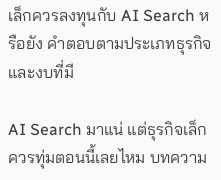เล็กควรลงทุนกับ AI Search หรือยัง คำตอบตามประเภทธุรกิจและงบที่มี

AI Search มาแน่ แต่ธุรกิจเล็กควรทุ่มตอนนี้เลยไหม บทความ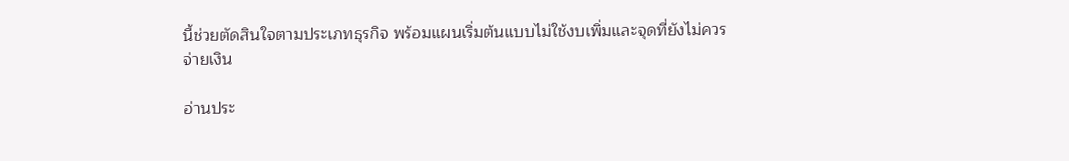นี้ช่วยตัดสินใจตามประเภทธุรกิจ พร้อมแผนเริ่มต้นแบบไม่ใช้งบเพิ่มและจุดที่ยังไม่ควรจ่ายเงิน

อ่านประ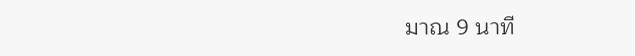มาณ 9 นาที